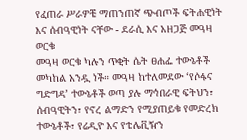የፈጠራ ሥራዎቼ ማጠንጠኛ ጭብጦች ፍትሐዊነት እና ሰብዓዊነት ናቸው - ደራሲ እና አዘጋጅ መዓዛ ወርቁ
መዓዛ ወርቁ ካሉን ጥቂት ሴት ፀሐፌ ተውኔቶች መካከል አንዷ ነች። መዓዛ ከተለመደው ‘የሶፋና ግድግዳ’ ተውኔቶች ወጣ ያሉ ማኅበራዊ ፍትህን፣ ሰብዓዊትን፣ የኖረ ልማድን የሚያጠይቁ የመድረክ ተውኔቶች፣ የሬዲዮ እና የቴሌቪዥን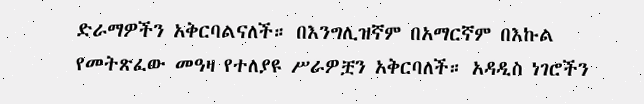ድራማዎችን አቅርባልናለች። በእንግሊዝኛም በአማርኛም በእኩል የመትጽፈው መዓዛ የተለያዩ ሥራዎቿን አቅርባለች። አዳዲስ ነገሮችን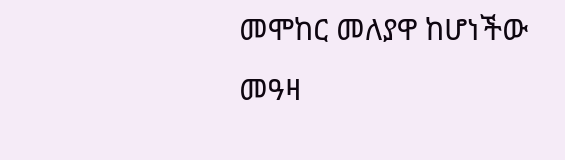መሞከር መለያዋ ከሆነችው መዓዛ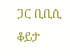ጋር ቢቢሲ ቆይታ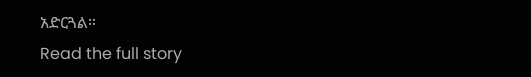አድርጓል።
Read the full story